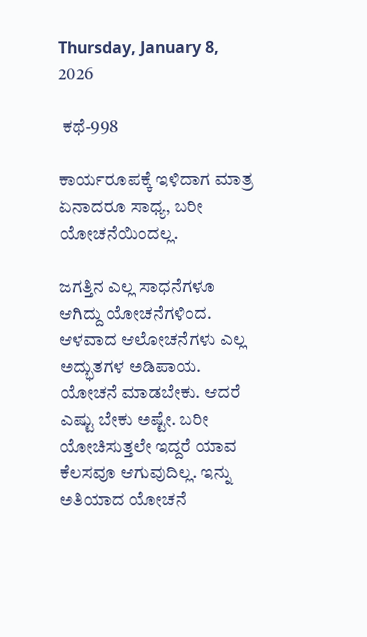Thursday, January 8, 2026

 ಕಥೆ-998

ಕಾರ್ಯರೂಪಕ್ಕೆ ಇಳಿದಾಗ ಮಾತ್ರ ಏನಾದರೂ ಸಾಧ್ಯ, ಬರೀ ಯೋಚನೆಯಿಂದಲ್ಲ.

ಜಗತ್ತಿನ ಎಲ್ಲ ಸಾಧನೆಗಳೂ ಆಗಿದ್ದು ಯೋಚನೆಗಳಿಂದ. ಆಳವಾದ ಆಲೋಚನೆಗಳು ಎಲ್ಲ ಅದ್ಭುತಗಳ ಅಡಿಪಾಯ. ಯೋಚನೆ ಮಾಡಬೇಕು. ಆದರೆ ಎಷ್ಟು ಬೇಕು ಅಷ್ಟೇ. ಬರೀ ಯೋಚಿಸುತ್ತಲೇ ಇದ್ದರೆ ಯಾವ ಕೆಲಸವೂ ಆಗುವುದಿಲ್ಲ. ಇನ್ನು ಅತಿಯಾದ ಯೋಚನೆ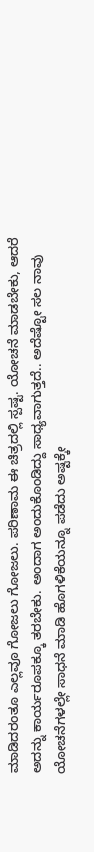ಮಾಡಿದರಂತೂ ಎಲ್ಲವೂ ಗೋಜಲು ಗೋಜಲು. ಪರಿಣಾಮ ಈ ಚಿತ್ರದಲ್ಲಿ ಸ್ಪಷ್ಟ. ಯೋಚನೆ ಮಾಡಬೇಕು, ಆದರೆ ಅದನ್ನು ಕಾರ್ಯರೂಪಕ್ಕೂ ತರಬೇಕು. ಅಂದಾಗ ಅಂದುಕೊಂಡಿದ್ದು ಸಾಧ್ಯವಾಗುತ್ತದೆ.. ಅದೆಷ್ಟೋ ಸಲ ನಾವು ಯೋಚನೆಗಳಲ್ಲೇ ಸಾಧನೆ ಮಾಡಿ ಹೊಗಳಿಕೆಯನ್ನೂ ಪಡೆದು ಅಷ್ಟಕ್ಕೇ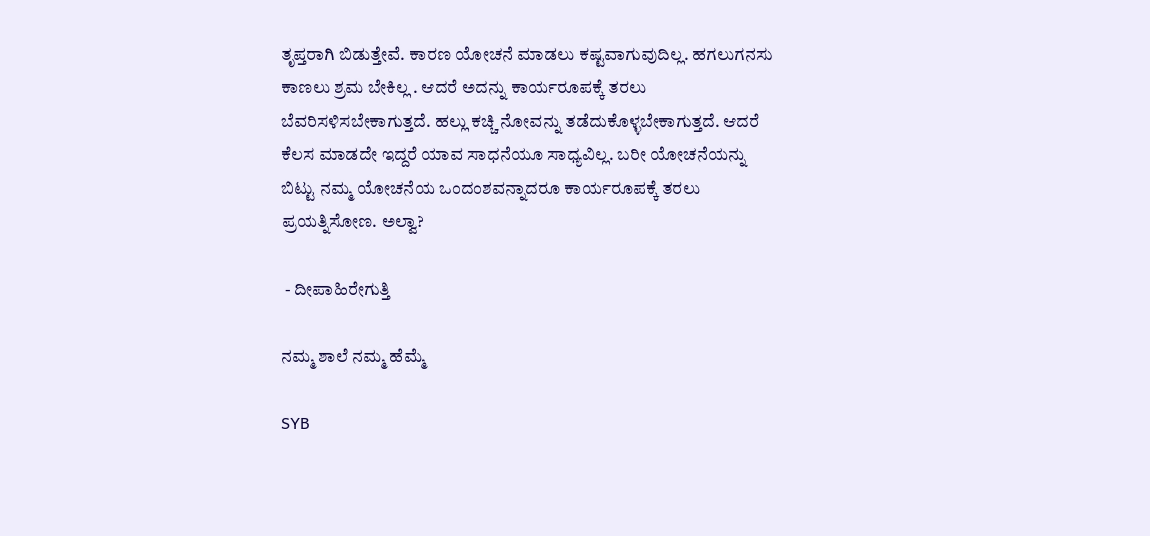ತೃಪ್ತರಾಗಿ ಬಿಡುತ್ತೇವೆ. ಕಾರಣ ಯೋಚನೆ ಮಾಡಲು ಕಷ್ಟವಾಗುವುದಿಲ್ಲ. ಹಗಲುಗನಸು ಕಾಣಲು ಶ್ರಮ ಬೇಕಿಲ್ಲ . ಆದರೆ ಅದನ್ನು ಕಾರ್ಯರೂಪಕ್ಕೆ ತರಲು ಬೆವರಿಸಳಿಸಬೇಕಾಗುತ್ತದೆ. ಹಲ್ಲು ಕಚ್ಚಿ ನೋವನ್ನು ತಡೆದುಕೊಳ್ಳಬೇಕಾಗುತ್ತದೆ. ಆದರೆ ಕೆಲಸ ಮಾಡದೇ ಇದ್ದರೆ ಯಾವ ಸಾಧನೆಯೂ ಸಾಧ್ಯವಿಲ್ಲ. ಬರೀ ಯೋಚನೆಯನ್ನು ಬಿಟ್ಟು ನಮ್ಮ ಯೋಚನೆಯ ಒಂದಂಶವನ್ನಾದರೂ ಕಾರ್ಯರೂಪಕ್ಕೆ ತರಲು ಪ್ರಯತ್ನಿಸೋಣ. ಅಲ್ವಾ?

 - ದೀಪಾಹಿರೇಗುತ್ತಿ

ನಮ್ಮ ಶಾಲೆ ನಮ್ಮ ಹೆಮ್ಮೆ

SYB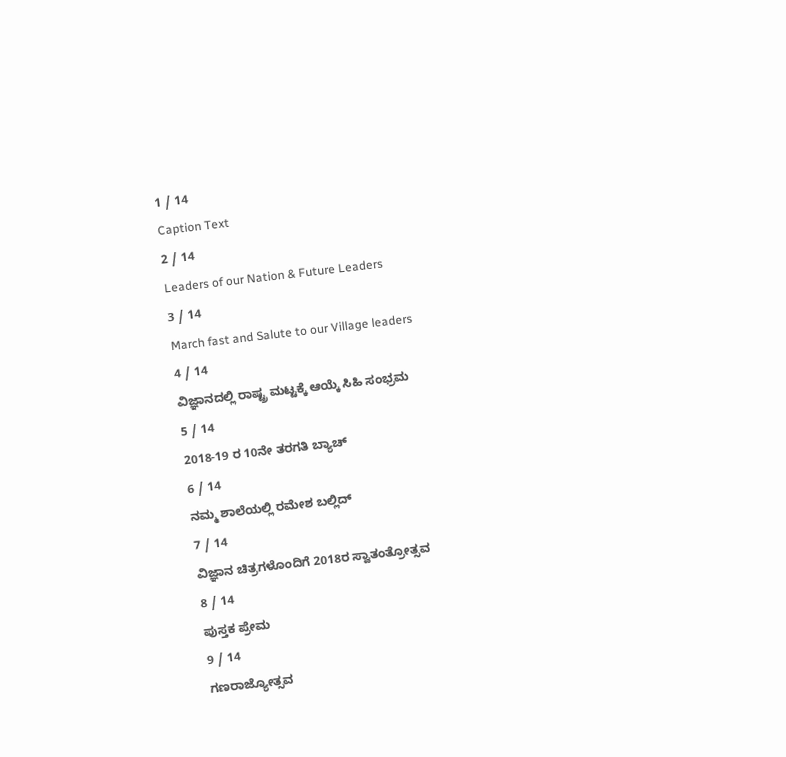1 / 14
Caption Text
2 / 14
Leaders of our Nation & Future Leaders
3 / 14
March fast and Salute to our Village leaders
4 / 14
ವಿಜ್ಞಾನದಲ್ಲಿ ರಾಷ್ಟ್ರ ಮಟ್ಟಕ್ಕೆ ಆಯ್ಕೆ ಸಿಹಿ ಸಂಭ್ರಮ
5 / 14
2018-19 ರ 10ನೇ ತರಗತಿ ಬ್ಯಾಚ್
6 / 14
ನಮ್ಮ ಶಾಲೆಯಲ್ಲಿ ರಮೇಶ ಬಲ್ಲಿದ್
7 / 14
ವಿಜ್ಞಾನ ಚಿತ್ರಗಳೊಂದಿಗೆ 2018ರ ಸ್ವಾತಂತ್ರೋತ್ಸವ
8 / 14
ಪುಸ್ತಕ ಪ್ರೇಮ
9 / 14
ಗಣರಾಜ್ಯೋತ್ಸವ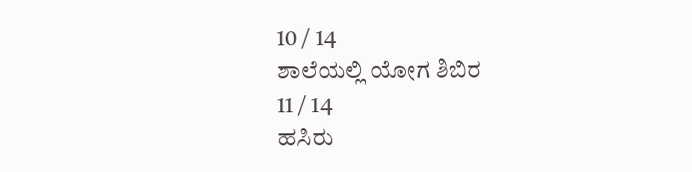10 / 14
ಶಾಲೆಯಲ್ಲಿ ಯೋಗ ಶಿಬಿರ
11 / 14
ಹಸಿರು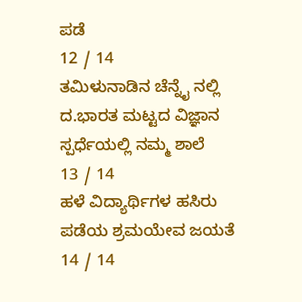ಪಡೆ
12 / 14
ತಮಿಳುನಾಡಿನ ಚೆನ್ನೈ ನಲ್ಲಿ ದ.ಭಾರತ ಮಟ್ಟದ ವಿಜ್ಞಾನ ಸ್ಪರ್ಧೆಯಲ್ಲಿ ನಮ್ಮ ಶಾಲೆ
13 / 14
ಹಳೆ ವಿದ್ಯಾರ್ಥಿಗಳ ಹಸಿರು ಪಡೆಯ ಶ್ರಮಯೇವ ಜಯತೆ
14 / 14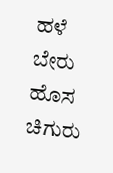ಹಳೆ ಬೇರು ಹೊಸ ಚಿಗುರು